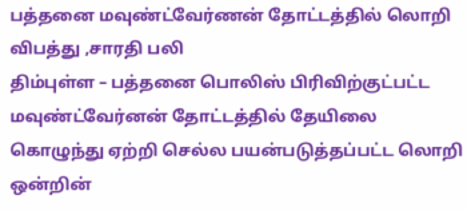பத்தனை மவுண்ட்வேர்ணன் தோட்டத்தில் லொறி விபத்து ,சாரதி பலி
திம்புள்ள – பத்தனை பொலிஸ் பிரிவிற்குட்பட்ட மவுண்ட்வேர்னன் தோட்டத்தில் தேயிலை கொழுந்து ஏற்றி செல்ல பயன்படுத்தப்பட்ட லொறி ஒன்றின்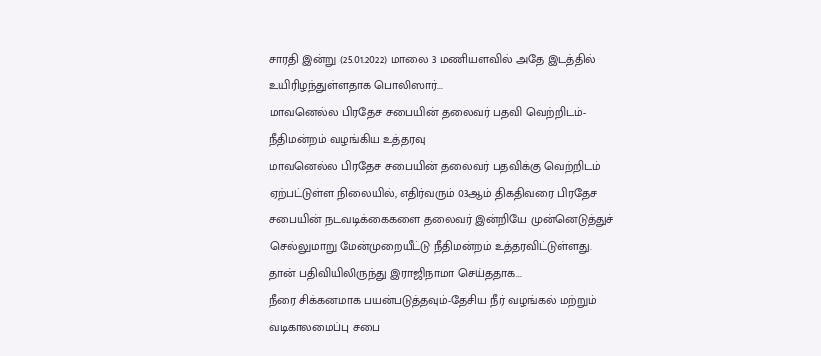சாரதி இன்று (25.01.2022) மாலை 3 மணியளவில் அதே இடத்தில் உயிரிழந்துள்ளதாக பொலிஸார்...
மாவனெல்ல பிரதேச சபையின் தலைவர் பதவி வெற்றிடம்-நீதிமன்றம் வழங்கிய உத்தரவு
மாவனெல்ல பிரதேச சபையின் தலைவர் பதவிக்கு வெற்றிடம் ஏற்பட்டுள்ள நிலையில், எதிர்வரும் 03ஆம் திகதிவரை பிரதேச சபையின் நடவடிக்கைகளை தலைவர் இன்றியே முன்னெடுத்துச் செல்லுமாறு மேன்முறையீட்டு நீதிமன்றம் உத்தரவிட்டுள்ளது.
தான் பதிவியிலிருந்து இராஜிநாமா செய்ததாக...
நீரை சிக்கனமாக பயன்படுத்தவும்-தேசிய நீர் வழங்கல் மற்றும் வடிகாலமைப்பு சபை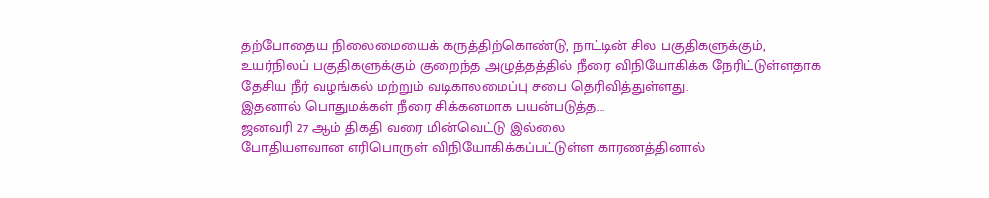தற்போதைய நிலைமையைக் கருத்திற்கொண்டு, நாட்டின் சில பகுதிகளுக்கும், உயர்நிலப் பகுதிகளுக்கும் குறைந்த அழுத்தத்தில் நீரை விநியோகிக்க நேரிட்டுள்ளதாக தேசிய நீர் வழங்கல் மற்றும் வடிகாலமைப்பு சபை தெரிவித்துள்ளது.
இதனால் பொதுமக்கள் நீரை சிக்கனமாக பயன்படுத்த...
ஜனவரி 27 ஆம் திகதி வரை மின்வெட்டு இல்லை
போதியளவான எரிபொருள் விநியோகிக்கப்பட்டுள்ள காரணத்தினால்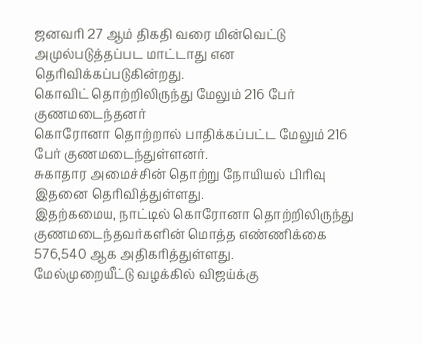ஜனவரி 27 ஆம் திகதி வரை மின்வெட்டு அமுல்படுத்தப்பட மாட்டாது என தெரிவிக்கப்படுகின்றது.
கொவிட் தொற்றிலிருந்து மேலும் 216 பேர் குணமடைந்தனர்
கொரோனா தொற்றால் பாதிக்கப்பட்ட மேலும் 216 பேர் குணமடைந்துள்ளனர்.
சுகாதார அமைச்சின் தொற்று நோயியல் பிரிவு இதனை தெரிவித்துள்ளது.
இதற்கமைய, நாட்டில் கொரோனா தொற்றிலிருந்து குணமடைந்தவர்களின் மொத்த எண்ணிக்கை 576,540 ஆக அதிகரித்துள்ளது.
மேல்முறையீட்டு வழக்கில் விஜய்க்கு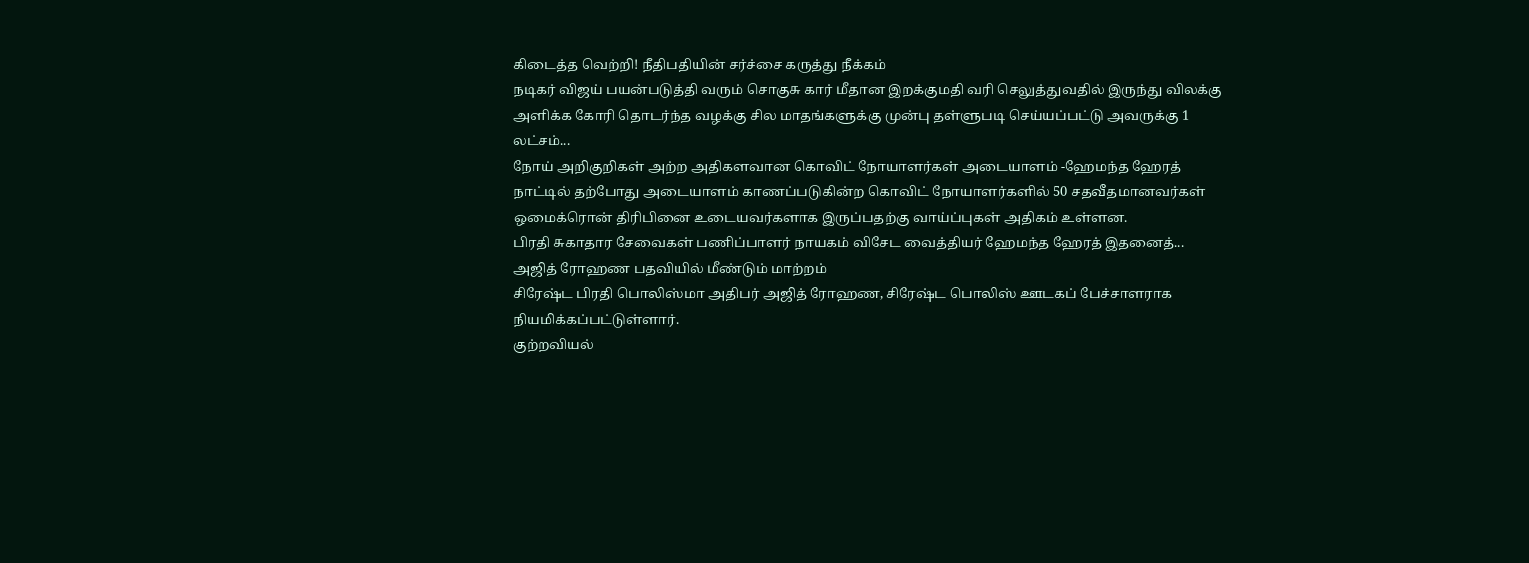கிடைத்த வெற்றி! நீதிபதியின் சர்ச்சை கருத்து நீக்கம்
நடிகர் விஜய் பயன்படுத்தி வரும் சொகுசு கார் மீதான இறக்குமதி வரி செலுத்துவதில் இருந்து விலக்கு அளிக்க கோரி தொடர்ந்த வழக்கு சில மாதங்களுக்கு முன்பு தள்ளுபடி செய்யப்பட்டு அவருக்கு 1 லட்சம்...
நோய் அறிகுறிகள் அற்ற அதிகளவான கொவிட் நோயாளர்கள் அடையாளம் -ஹேமந்த ஹேரத்
நாட்டில் தற்போது அடையாளம் காணப்படுகின்ற கொவிட் நோயாளர்களில் 50 சதவீதமானவர்கள் ஒமைக்ரொன் திரிபினை உடையவர்களாக இருப்பதற்கு வாய்ப்புகள் அதிகம் உள்ளன.
பிரதி சுகாதார சேவைகள் பணிப்பாளர் நாயகம் விசேட வைத்தியர் ஹேமந்த ஹேரத் இதனைத்...
அஜித் ரோஹண பதவியில் மீண்டும் மாற்றம்
சிரேஷ்ட பிரதி பொலிஸ்மா அதிபர் அஜித் ரோஹண, சிரேஷ்ட பொலிஸ் ஊடகப் பேச்சாளராக நியமிக்கப்பட்டுள்ளார்.
குற்றவியல்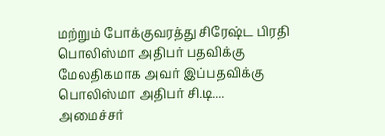மற்றும் போக்குவரத்து சிரேஷ்ட பிரதி பொலிஸ்மா அதிபர் பதவிக்கு மேலதிகமாக அவர் இப்பதவிக்கு பொலிஸ்மா அதிபர் சி.டி....
அமைச்சர்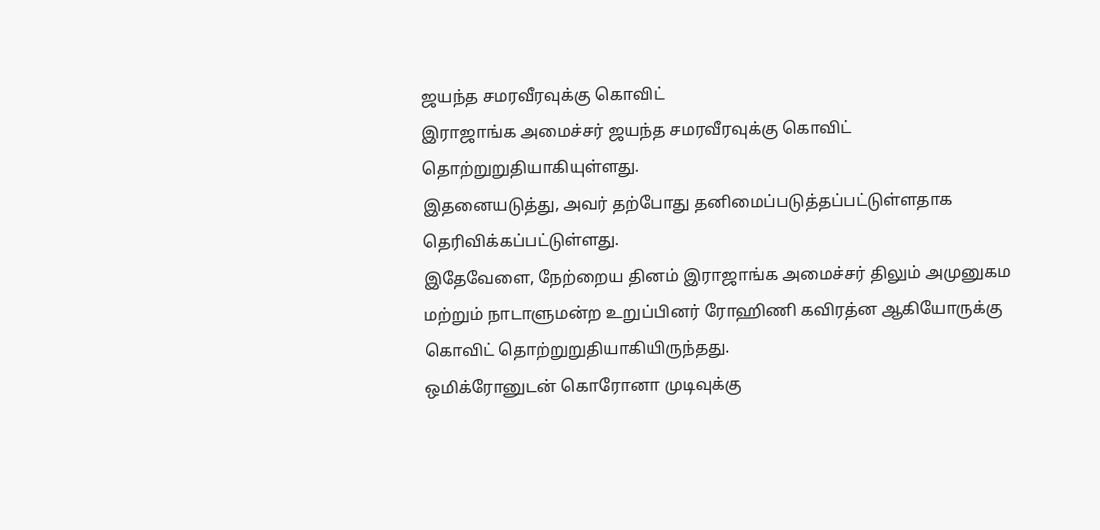ஜயந்த சமரவீரவுக்கு கொவிட்
இராஜாங்க அமைச்சர் ஜயந்த சமரவீரவுக்கு கொவிட் தொற்றுறுதியாகியுள்ளது.
இதனையடுத்து, அவர் தற்போது தனிமைப்படுத்தப்பட்டுள்ளதாக தெரிவிக்கப்பட்டுள்ளது.
இதேவேளை, நேற்றைய தினம் இராஜாங்க அமைச்சர் திலும் அமுனுகம மற்றும் நாடாளுமன்ற உறுப்பினர் ரோஹிணி கவிரத்ன ஆகியோருக்கு கொவிட் தொற்றுறுதியாகியிருந்தது.
ஒமிக்ரோனுடன் கொரோனா முடிவுக்கு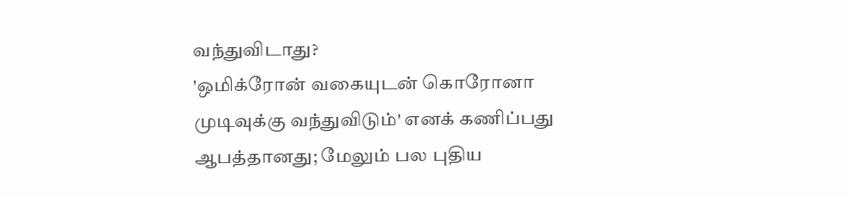வந்துவிடாது?
'ஒமிக்ரோன் வகையுடன் கொரோனா முடிவுக்கு வந்துவிடும்' எனக் கணிப்பது ஆபத்தானது; மேலும் பல புதிய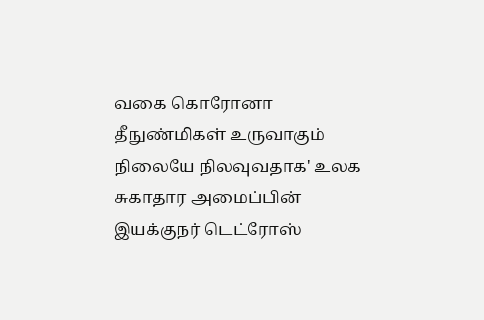வகை கொரோனா தீநுண்மிகள் உருவாகும் நிலையே நிலவுவதாக' உலக சுகாதார அமைப்பின் இயக்குநர் டெட்ரோஸ்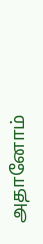அதானோம்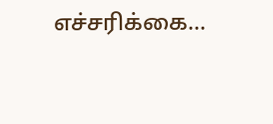எச்சரிக்கை...